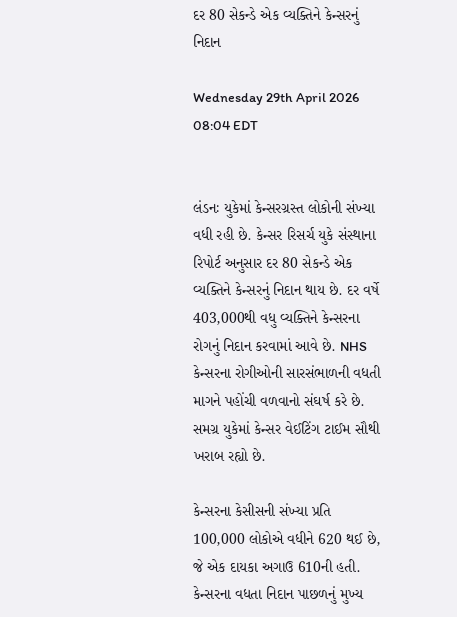દર 80 સેકન્ડે એક વ્યક્તિને કેન્સરનું નિદાન

Wednesday 29th April 2026 08:04 EDT


લંડનઃ યુકેમાં કેન્સરગ્રસ્ત લોકોની સંખ્યા વધી રહી છે. કેન્સર રિસર્ચ યુકે સંસ્થાના રિપોર્ટ અનુસાર દર 80 સેકન્ડે એક વ્યક્તિને કેન્સરનું નિદાન થાય છે. દર વર્ષે 403,000થી વધુ વ્યક્તિને કેન્સરના રોગનું નિદાન કરવામાં આવે છે. NHS કેન્સરના રોગીઓની સારસંભાળની વધતી માગને પહોંચી વળવાનો સંઘર્ષ કરે છે. સમગ્ર યુકેમાં કેન્સર વેઈટિંગ ટાઈમ સૌથી ખરાબ રહ્યો છે.

કેન્સરના કેસીસની સંખ્યા પ્રતિ 100,000 લોકોએ વધીને 620 થઈ છે, જે એક દાયકા અગાઉ 610ની હતી. કેન્સરના વધતા નિદાન પાછળનું મુખ્ય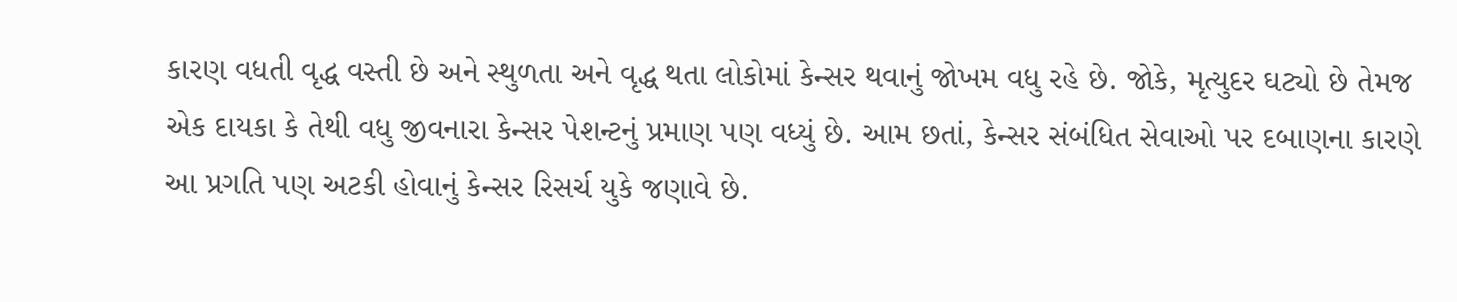કારણ વધતી વૃદ્ધ વસ્તી છે અને સ્થુળતા અને વૃદ્ધ થતા લોકોમાં કેન્સર થવાનું જોખમ વધુ રહે છે. જોકે, મૃત્યુદર ઘટ્યો છે તેમજ એક દાયકા કે તેથી વધુ જીવનારા કેન્સર પેશન્ટનું પ્રમાણ પણ વધ્યું છે. આમ છતાં, કેન્સર સંબંધિત સેવાઓ પર દબાણના કારણે આ પ્રગતિ પણ અટકી હોવાનું કેન્સર રિસર્ચ યુકે જણાવે છે.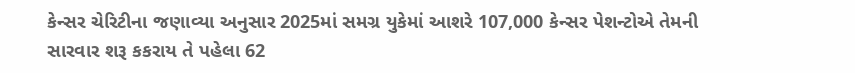કેન્સર ચેરિટીના જણાવ્યા અનુસાર 2025માં સમગ્ર યુકેમાં આશરે 107,000 કેન્સર પેશન્ટોએ તેમની સારવાર શરૂ કકરાય તે પહેલા 62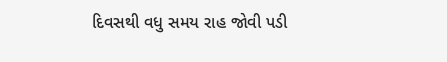દિવસથી વધુ સમય રાહ જોવી પડી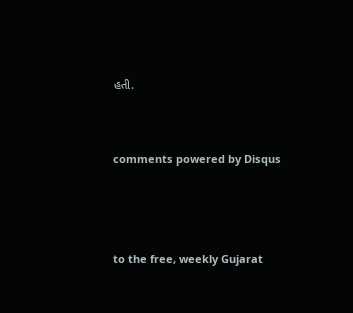હતી.


comments powered by Disqus



to the free, weekly Gujarat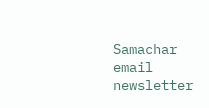Samachar email newsletter